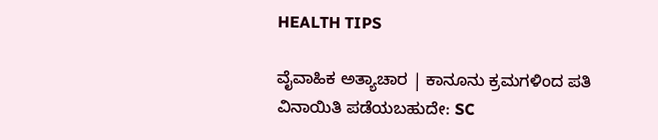HEALTH TIPS

ವೈವಾಹಿಕ ಅತ್ಯಾಚಾರ | ಕಾನೂನು ಕ್ರಮಗಳಿಂದ ಪತಿ ವಿನಾಯಿತಿ ಪಡೆಯಬಹುದೇ: SC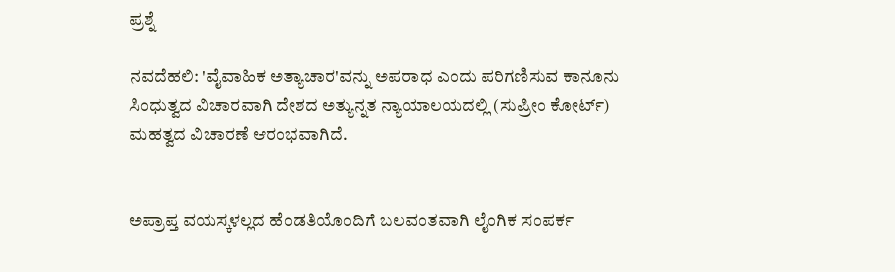ಪ್ರಶ್ನೆ

ನವದೆಹಲಿ: 'ವೈವಾಹಿಕ ಅತ್ಯಾಚಾರ'ವನ್ನು ಅಪರಾಧ ಎಂದು ಪರಿಗಣಿಸುವ ಕಾನೂನು ಸಿಂಧುತ್ವದ ವಿಚಾರವಾಗಿ ದೇಶದ ಅತ್ಯುನ್ನತ ನ್ಯಾಯಾಲಯದಲ್ಲಿ (ಸುಪ್ರೀಂ ಕೋರ್ಟ್) ಮಹತ್ವದ ವಿಚಾರಣೆ ಆರಂಭವಾಗಿದೆ.


ಅಪ್ರಾಪ್ತ ವಯಸ್ಕಳಲ್ಲದ ಹೆಂಡತಿಯೊಂದಿಗೆ ಬಲವಂತವಾಗಿ ಲೈಂಗಿಕ ಸಂಪರ್ಕ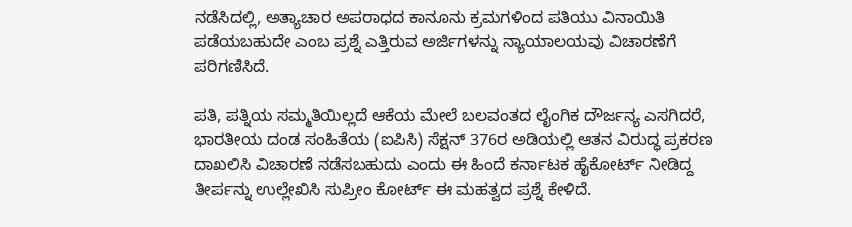ನಡೆಸಿದಲ್ಲಿ, ಅತ್ಯಾಚಾರ ಅಪರಾಧದ ಕಾನೂನು ಕ್ರಮಗಳಿಂದ ಪತಿಯು ವಿನಾಯಿತಿ ಪಡೆಯಬಹುದೇ ಎಂಬ ಪ್ರಶ್ನೆ ಎತ್ತಿರುವ ಅರ್ಜಿಗಳನ್ನು ನ್ಯಾಯಾಲಯವು ವಿಚಾರಣೆಗೆ ಪರಿಗಣಿಸಿದೆ.

ಪತಿ, ಪತ್ನಿಯ ಸಮ್ಮತಿಯಿಲ್ಲದೆ ಆಕೆಯ ಮೇಲೆ ಬಲವಂತದ ಲೈಂಗಿಕ ದೌರ್ಜನ್ಯ ಎಸಗಿದರೆ, ಭಾರತೀಯ ದಂಡ ಸಂಹಿತೆಯ (ಐಪಿಸಿ) ಸೆಕ್ಷನ್ 376ರ ಅಡಿಯಲ್ಲಿ ಆತನ ವಿರುದ್ಧ ಪ್ರಕರಣ ದಾಖಲಿಸಿ ವಿಚಾರಣೆ ನಡೆಸಬಹುದು ಎಂದು ಈ ಹಿಂದೆ ಕರ್ನಾಟಕ ಹೈಕೋರ್ಟ್ ನೀಡಿದ್ದ ತೀರ್ಪನ್ನು ಉಲ್ಲೇಖಿಸಿ ಸುಪ್ರೀಂ ಕೋರ್ಟ್ ಈ ಮಹತ್ವದ ಪ್ರಶ್ನೆ ಕೇಳಿದೆ.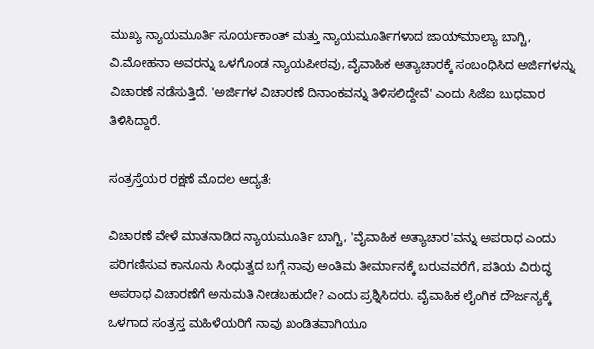ಮುಖ್ಯ ನ್ಯಾಯಮೂರ್ತಿ ಸೂರ್ಯಕಾಂತ್‌ ಮತ್ತು ನ್ಯಾಯಮೂರ್ತಿಗಳಾದ ಜಾಯ್‌ಮಾಲ್ಯಾ ಬಾಗ್ಚಿ, ವಿ.ಮೋಹನಾ ಅವರನ್ನು ಒಳಗೊಂಡ ನ್ಯಾಯಪೀಠವು, ವೈವಾಹಿಕ ಅತ್ಯಾಚಾರಕ್ಕೆ ಸಂಬಂಧಿಸಿದ ಅರ್ಜಿಗಳನ್ನು ವಿಚಾರಣೆ ನಡೆಸುತ್ತಿದೆ. 'ಅರ್ಜಿಗಳ ವಿಚಾರಣೆ ದಿನಾಂಕವನ್ನು ತಿಳಿಸಲಿದ್ದೇವೆ' ಎಂದು ಸಿಜೆಐ ಬುಧವಾರ ತಿಳಿಸಿದ್ದಾರೆ.

ಸಂತ್ರಸ್ತೆಯರ ರಕ್ಷಣೆ ಮೊದಲ ಆದ್ಯತೆ:

ವಿಚಾರಣೆ ವೇಳೆ ಮಾತನಾಡಿದ ನ್ಯಾಯಮೂರ್ತಿ ಬಾಗ್ಚಿ, 'ವೈವಾಹಿಕ ಅತ್ಯಾಚಾರ'ವನ್ನು ಅಪರಾಧ ಎಂದು ಪರಿಗಣಿಸುವ ಕಾನೂನು ಸಿಂಧುತ್ವದ ಬಗ್ಗೆ ನಾವು ಅಂತಿಮ ತೀರ್ಮಾನಕ್ಕೆ ಬರುವವರೆಗೆ, ಪತಿಯ ವಿರುದ್ಧ ಅಪರಾಧ ವಿಚಾರಣೆಗೆ ಅನುಮತಿ ನೀಡಬಹುದೇ? ಎಂದು ಪ್ರಶ್ನಿಸಿದರು. ವೈವಾಹಿಕ ಲೈಂಗಿಕ ದೌರ್ಜನ್ಯಕ್ಕೆ ಒಳಗಾದ ಸಂತ್ರಸ್ತ ಮಹಿಳೆಯರಿಗೆ ನಾವು ಖಂಡಿತವಾಗಿಯೂ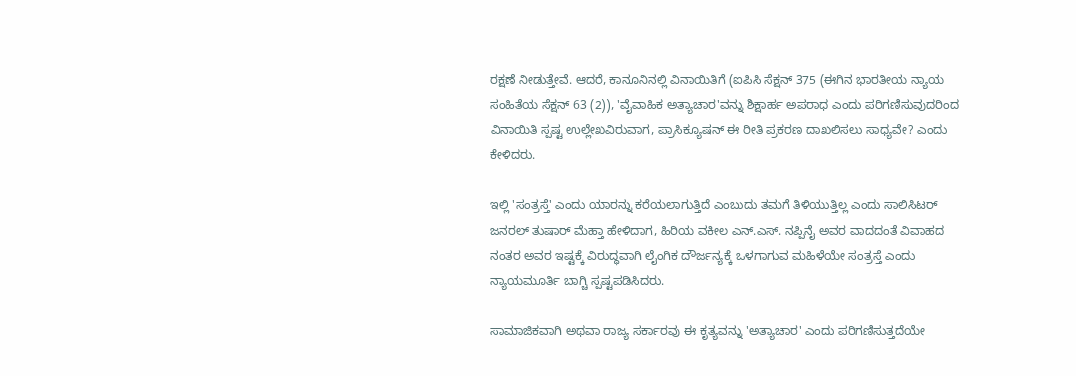ರಕ್ಷಣೆ ನೀಡುತ್ತೇವೆ. ಆದರೆ, ಕಾನೂನಿನಲ್ಲಿ ವಿನಾಯಿತಿಗೆ (ಐಪಿಸಿ ಸೆಕ್ಷನ್ 375 (ಈಗಿನ ಭಾರತೀಯ ನ್ಯಾಯ ಸಂಹಿತೆಯ ಸೆಕ್ಷನ್ 63 (2)), 'ವೈವಾಹಿಕ ಅತ್ಯಾಚಾರ'ವನ್ನು ಶಿಕ್ಷಾರ್ಹ ಅಪರಾಧ ಎಂದು ಪರಿಗಣಿಸುವುದರಿಂದ ವಿನಾಯಿತಿ ಸ್ಪಷ್ಟ ಉಲ್ಲೇಖವಿರುವಾಗ, ಪ್ರಾಸಿಕ್ಯೂಷನ್ ಈ ರೀತಿ ಪ್ರಕರಣ ದಾಖಲಿಸಲು ಸಾಧ್ಯವೇ? ಎಂದು ಕೇಳಿದರು.

ಇಲ್ಲಿ 'ಸಂತ್ರಸ್ತೆ' ಎಂದು ಯಾರನ್ನು ಕರೆಯಲಾಗುತ್ತಿದೆ ಎಂಬುದು ತಮಗೆ ತಿಳಿಯುತ್ತಿಲ್ಲ ಎಂದು ಸಾಲಿಸಿಟರ್ ಜನರಲ್ ತುಷಾರ್ ಮೆಹ್ತಾ ಹೇಳಿದಾಗ, ಹಿರಿಯ ವಕೀಲ ಎನ್.ಎಸ್. ನಪ್ಪಿನೈ ಅವರ ವಾದದಂತೆ ವಿವಾಹದ ನಂತರ ಅವರ ಇಷ್ಟಕ್ಕೆ ವಿರುದ್ಧವಾಗಿ ಲೈಂಗಿಕ ದೌರ್ಜನ್ಯಕ್ಕೆ ಒಳಗಾಗುವ ಮಹಿಳೆಯೇ ಸಂತ್ರಸ್ತೆ ಎಂದು ನ್ಯಾಯಮೂರ್ತಿ ಬಾಗ್ಚಿ ಸ್ಪಷ್ಟಪಡಿಸಿದರು.

ಸಾಮಾಜಿಕವಾಗಿ ಅಥವಾ ರಾಜ್ಯ ಸರ್ಕಾರವು ಈ ಕೃತ್ಯವನ್ನು 'ಅತ್ಯಾಚಾರ' ಎಂದು ಪರಿಗಣಿಸುತ್ತದೆಯೇ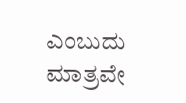ಎಂಬುದು ಮಾತ್ರವೇ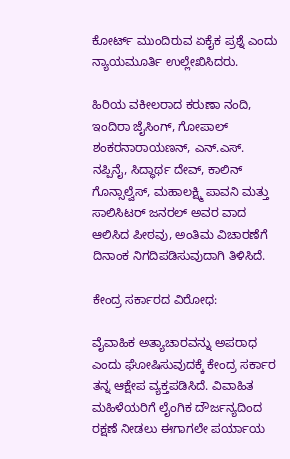ಕೋರ್ಟ್ ಮುಂದಿರುವ ಏಕೈಕ ಪ್ರಶ್ನೆ ಎಂದು ನ್ಯಾಯಮೂರ್ತಿ ಉಲ್ಲೇಖಿಸಿದರು.

ಹಿರಿಯ ವಕೀಲರಾದ ಕರುಣಾ ನಂದಿ, ಇಂದಿರಾ ಜೈಸಿಂಗ್, ಗೋಪಾಲ್ ಶಂಕರನಾರಾಯಣನ್, ಎನ್.ಎಸ್. ನಪ್ಪಿನೈ, ಸಿದ್ಧಾರ್ಥ ದೇವ್, ಕಾಲಿನ್ ಗೊನ್ಸಾಲ್ವೆಸ್, ಮಹಾಲಕ್ಷ್ಮಿ ಪಾವನಿ ಮತ್ತು ಸಾಲಿಸಿಟರ್ ಜನರಲ್ ಅವರ ವಾದ ಆಲಿಸಿದ ಪೀಠವು, ಅಂತಿಮ ವಿಚಾರಣೆಗೆ ದಿನಾಂಕ ನಿಗದಿಪಡಿಸುವುದಾಗಿ ತಿಳಿಸಿದೆ.

ಕೇಂದ್ರ ಸರ್ಕಾರದ ವಿರೋಧ:

ವೈವಾಹಿಕ ಅತ್ಯಾಚಾರವನ್ನು ಅಪರಾಧ ಎಂದು ಘೋಷಿಸುವುದಕ್ಕೆ ಕೇಂದ್ರ ಸರ್ಕಾರ ತನ್ನ ಆಕ್ಷೇಪ ವ್ಯಕ್ತಪಡಿಸಿದೆ. ವಿವಾಹಿತ ಮಹಿಳೆಯರಿಗೆ ಲೈಂಗಿಕ ದೌರ್ಜನ್ಯದಿಂದ ರಕ್ಷಣೆ ನೀಡಲು ಈಗಾಗಲೇ ಪರ್ಯಾಯ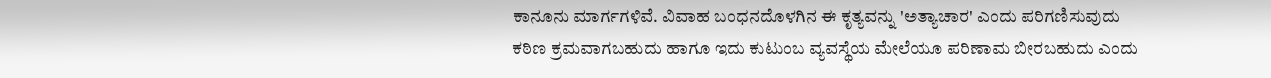ಕಾನೂನು ಮಾರ್ಗಗಳಿವೆ. ವಿವಾಹ ಬಂಧನದೊಳಗಿನ ಈ ಕೃತ್ಯವನ್ನು 'ಅತ್ಯಾಚಾರ' ಎಂದು ಪರಿಗಣಿಸುವುದು ಕಠಿಣ ಕ್ರಮವಾಗಬಹುದು ಹಾಗೂ ಇದು ಕುಟುಂಬ ವ್ಯವಸ್ಥೆಯ ಮೇಲೆಯೂ ಪರಿಣಾಮ ಬೀರಬಹುದು ಎಂದು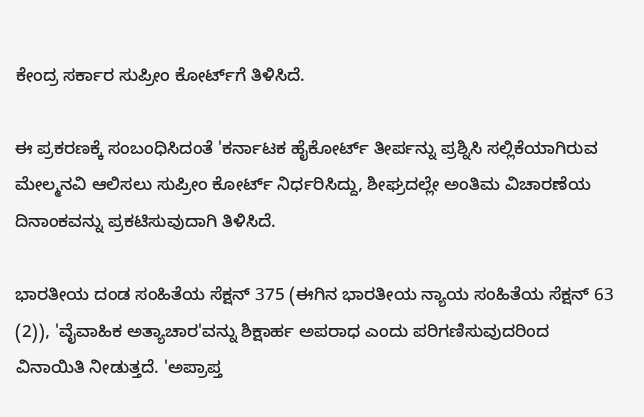ಕೇಂದ್ರ ಸರ್ಕಾರ ಸುಪ್ರೀಂ ಕೋರ್ಟ್‌ಗೆ ತಿಳಿಸಿದೆ.

ಈ ಪ್ರಕರಣಕ್ಕೆ ಸಂಬಂಧಿಸಿದಂತೆ 'ಕರ್ನಾಟಕ ಹೈಕೋರ್ಟ್ ತೀರ್ಪನ್ನು ಪ್ರಶ್ನಿಸಿ ಸಲ್ಲಿಕೆಯಾಗಿರುವ ಮೇಲ್ಮನವಿ ಆಲಿಸಲು ಸುಪ್ರೀಂ ಕೋರ್ಟ್ ನಿರ್ಧರಿಸಿದ್ದು, ಶೀಘ್ರದಲ್ಲೇ ಅಂತಿಮ ವಿಚಾರಣೆಯ ದಿನಾಂಕವನ್ನು ಪ್ರಕಟಿಸುವುದಾಗಿ ತಿಳಿಸಿದೆ.

ಭಾರತೀಯ ದಂಡ ಸಂಹಿತೆಯ ಸೆಕ್ಷನ್ 375 (ಈಗಿನ ಭಾರತೀಯ ನ್ಯಾಯ ಸಂಹಿತೆಯ ಸೆಕ್ಷನ್ 63 (2)), 'ವೈವಾಹಿಕ ಅತ್ಯಾಚಾರ'ವನ್ನು ಶಿಕ್ಷಾರ್ಹ ಅಪರಾಧ ಎಂದು ಪರಿಗಣಿಸುವುದರಿಂದ ವಿನಾಯಿತಿ ನೀಡುತ್ತದೆ. 'ಅಪ್ರಾಪ್ತ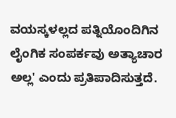ವಯಸ್ಕಳಲ್ಲದ ಪತ್ನಿಯೊಂದಿಗಿನ ಲೈಂಗಿಕ ಸಂಪರ್ಕವು ಅತ್ಯಾಚಾರ ಅಲ್ಲ' ಎಂದು ಪ್ರತಿಪಾದಿಸುತ್ತದೆ.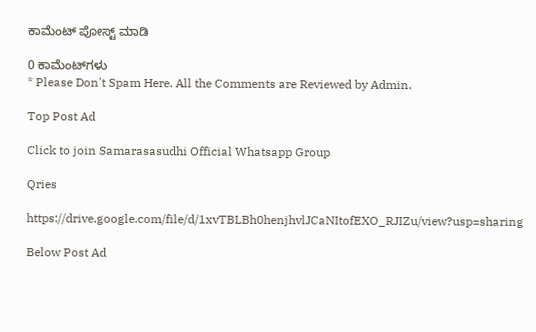ಕಾಮೆಂಟ್‌‌ ಪೋಸ್ಟ್‌ ಮಾಡಿ

0 ಕಾಮೆಂಟ್‌ಗಳು
* Please Don't Spam Here. All the Comments are Reviewed by Admin.

Top Post Ad

Click to join Samarasasudhi Official Whatsapp Group

Qries

https://drive.google.com/file/d/1xvTBLBh0henjhvlJCaNItofEXO_RJIZu/view?usp=sharing

Below Post Ad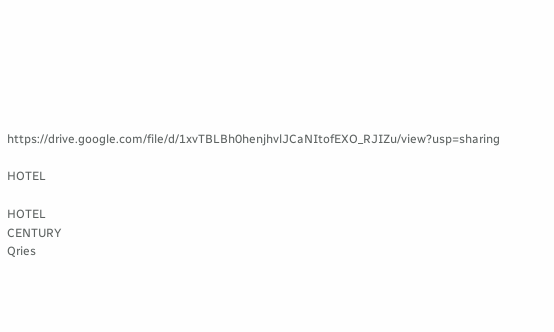https://drive.google.com/file/d/1xvTBLBh0henjhvlJCaNItofEXO_RJIZu/view?usp=sharing

HOTEL

HOTEL
CENTURY
Qries